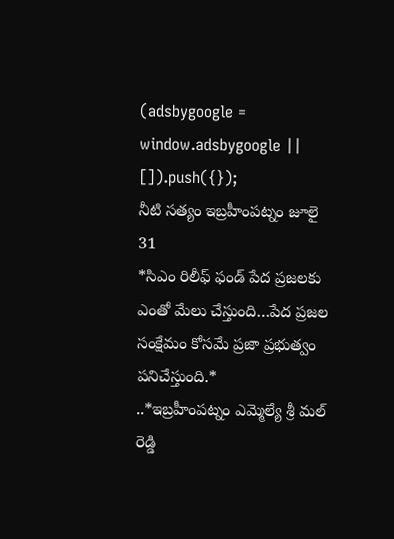(adsbygoogle = window.adsbygoogle || []).push({});
నీటి సత్యం ఇబ్రహీంపట్నం జూలై 31
*సిఎం రిలీఫ్ ఫండ్ పేద ప్రజలకు ఎంతో మేలు చేస్తుంది…పేద ప్రజల సంక్షేమం కోసమే ప్రజా ప్రభుత్వం పనిచేస్తుంది.*
..*ఇబ్రహీంపట్నం ఎమ్మెల్యే శ్రీ మల్ రెడ్డి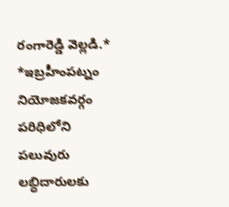రంగారెడ్డి వెల్లడి.*
*ఇబ్రహీంపట్నం నియోజకవర్గం పరిధిలోని పలువురు లబ్ధిదారులకు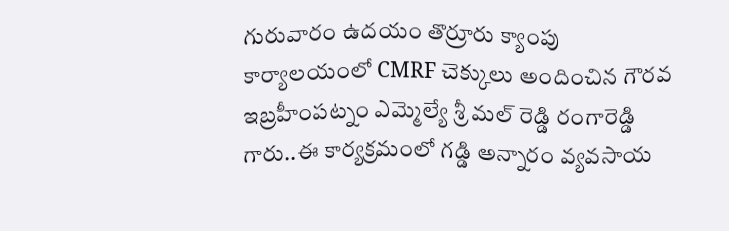గురువారం ఉదయం తొర్రూరు క్యాంపు కార్యాలయంలో CMRF చెక్కులు అందించిన గౌరవ ఇబ్రహీంపట్నం ఎమ్మెల్యే శ్రీ మల్ రెడ్డి రంగారెడ్డి గారు..ఈ కార్యక్రమంలో గడ్డి అన్నారం వ్యవసాయ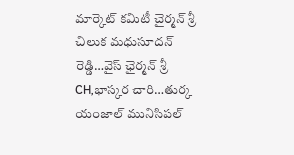మార్కెట్ కమిటీ చైర్మన్ శ్రీ చిలుక మధుసూదన్ రెడ్డి…వైస్ ఛైర్మన్ శ్రీ CH,భాస్కర చారి…తుర్క యంజాల్ మునిసిపల్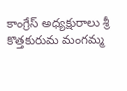కాంగ్రేస్ అధ్యక్షురాలు శ్రీ కొత్తకురుమ మంగమ్మ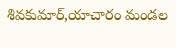శివకుమార్,యాచారం మండల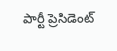పార్టీ ప్రెసిడెంట్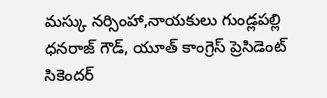మస్కు నర్సింహా,నాయకులు గుండ్లపల్లి ధనరాజ్ గౌడ్, యూత్ కాంగ్రెస్ ప్రెసిడెంట్ సికెందర్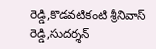రెడ్డి,కొడవటికంటి శ్రీనివాస్ రెడ్డి,సుదర్శన్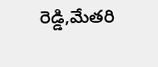రెడ్డి,మేతరి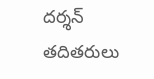దర్శన్ తదితరులు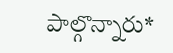పాల్గొన్నారు*